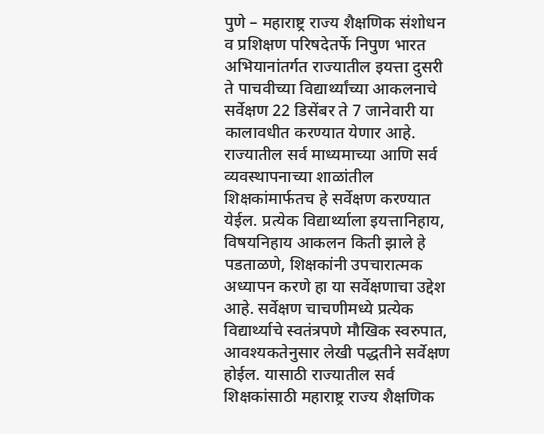पुणे – महाराष्ट्र राज्य शैक्षणिक संशोधन व प्रशिक्षण परिषदेतर्फे निपुण भारत अभियानांतर्गत राज्यातील इयत्ता दुसरी ते पाचवीच्या विद्यार्थ्यांच्या आकलनाचे सर्वेक्षण 22 डिसेंबर ते 7 जानेवारी या कालावधीत करण्यात येणार आहे. राज्यातील सर्व माध्यमाच्या आणि सर्व व्यवस्थापनाच्या शाळांतील शिक्षकांमार्फतच हे सर्वेक्षण करण्यात येईल. प्रत्येक विद्यार्थ्याला इयत्तानिहाय, विषयनिहाय आकलन किती झाले हे पडताळणे, शिक्षकांनी उपचारात्मक अध्यापन करणे हा या सर्वेक्षणाचा उद्देश आहे. सर्वेक्षण चाचणीमध्ये प्रत्येक विद्यार्थ्याचे स्वतंत्रपणे मौखिक स्वरुपात, आवश्यकतेनुसार लेखी पद्धतीने सर्वेक्षण होईल. यासाठी राज्यातील सर्व शिक्षकांसाठी महाराष्ट्र राज्य शैक्षणिक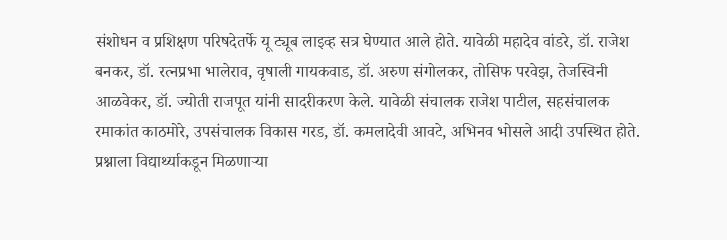संशोधन व प्रशिक्षण परिषदेतर्फे यू ट्यूब लाइव्ह सत्र घेण्यात आले होते. यावेळी महादेव वांडरे, डॉ. राजेश बनकर, डॉ. रत्नप्रभा भालेराव, वृषाली गायकवाड, डॉ. अरुण संगोलकर, तोसिफ परवेझ, तेजस्विनी आळवेकर, डॉ. ज्योती राजपूत यांनी सादरीकरण केले. यावेळी संचालक राजेश पाटील, सहसंचालक रमाकांत काठमोरे, उपसंचालक विकास गरड, डॉ. कमलादेवी आवटे, अभिनव भोसले आदी उपस्थित होते. प्रश्नाला विद्यार्थ्याकडून मिळणाऱ्या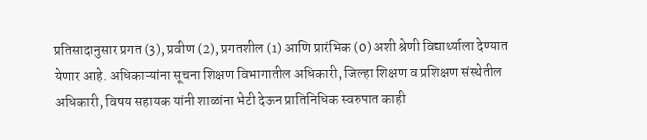प्रतिसादानुसार प्रगत (3), प्रवीण (2), प्रगतशील (1) आणि प्रारंभिक (0) अशी श्रेणी विद्यार्थ्याला देण्यात येणार आहे. अधिकाऱ्यांना सूचना शिक्षण विभागातील अधिकारी, जिल्हा शिक्षण व प्रशिक्षण संस्थेतील अधिकारी, विषय सहायक यांनी शाळांना भेटी देऊन प्रातिनिधिक स्वरुपात काही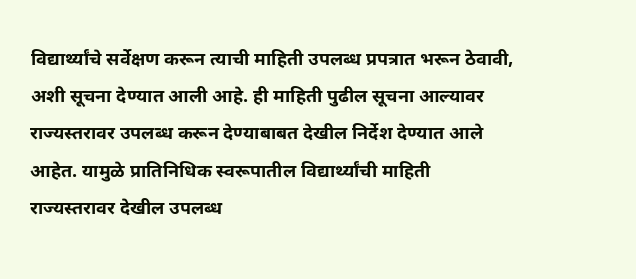विद्यार्थ्यांचे सर्वेक्षण करून त्याची माहिती उपलब्ध प्रपत्रात भरून ठेवावी, अशी सूचना देण्यात आली आहे. ही माहिती पुढील सूचना आल्यावर राज्यस्तरावर उपलब्ध करून देण्याबाबत देखील निर्देश देण्यात आले आहेत. यामुळे प्रातिनिधिक स्वरूपातील विद्यार्थ्यांची माहिती राज्यस्तरावर देखील उपलब्ध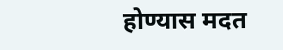होण्यास मदत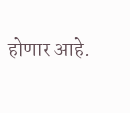होणार आहे.